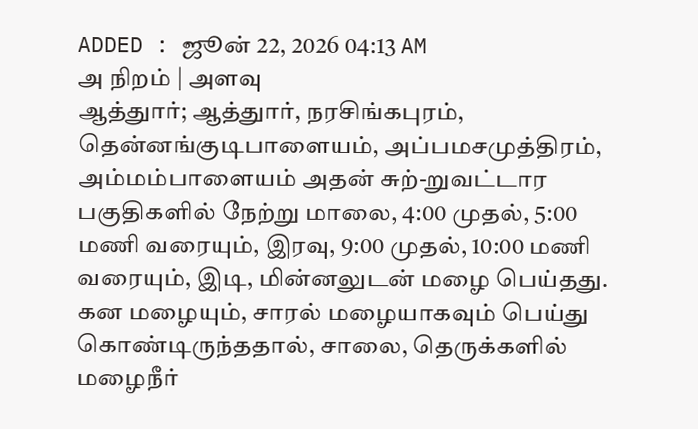ADDED : ஜூன் 22, 2026 04:13 AM
அ நிறம் | அளவு
ஆத்துார்; ஆத்துார், நரசிங்கபுரம், தென்னங்குடிபாளையம், அப்பமசமுத்திரம், அம்மம்பாளையம் அதன் சுற்-றுவட்டார பகுதிகளில் நேற்று மாலை, 4:00 முதல், 5:00 மணி வரையும், இரவு, 9:00 முதல், 10:00 மணி வரையும், இடி, மின்னலுடன் மழை பெய்தது.
கன மழையும், சாரல் மழையாகவும் பெய்து கொண்டிருந்ததால், சாலை, தெருக்களில் மழைநீர்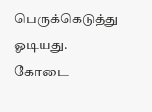பெருக்கெடுத்து ஓடியது. கோடை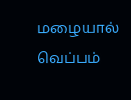மழையால் வெப்பம்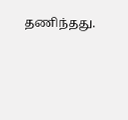தணிந்தது.